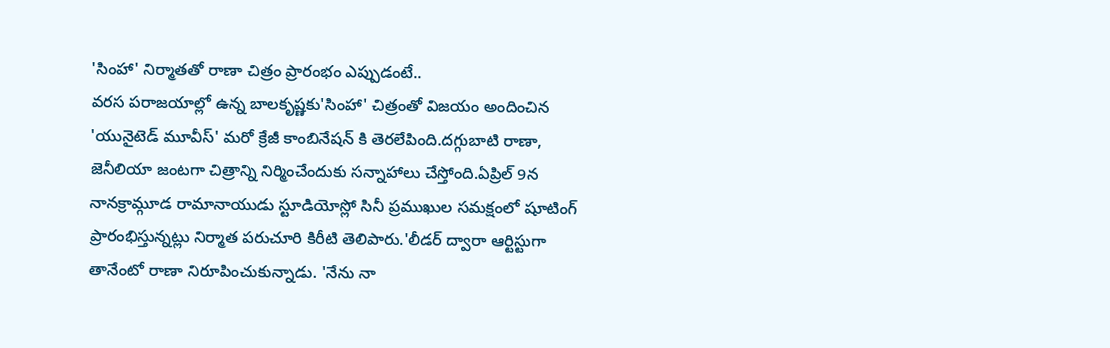'సింహా' నిర్మాతతో రాణా చిత్రం ప్రారంభం ఎప్పుడంటే..
వరస పరాజయాల్లో ఉన్న బాలకృష్ణకు'సింహా' చిత్రంతో విజయం అందించిన 'యునైటెడ్ మూవీస్' మరో క్రేజీ కాంబినేషన్ కి తెరలేపింది.దగ్గుబాటి రాణా, జెనీలియా జంటగా చిత్రాన్ని నిర్మించేందుకు సన్నాహాలు చేస్తోంది.ఏప్రిల్ 9న నానక్రామ్గూడ రామానాయుడు స్టూడియోస్లో సినీ ప్రముఖుల సమక్షంలో షూటింగ్ ప్రారంభిస్తున్నట్లు నిర్మాత పరుచూరి కిరీటి తెలిపారు.'లీడర్ ద్వారా ఆర్టిస్టుగా తానేంటో రాణా నిరూపించుకున్నాడు. 'నేను నా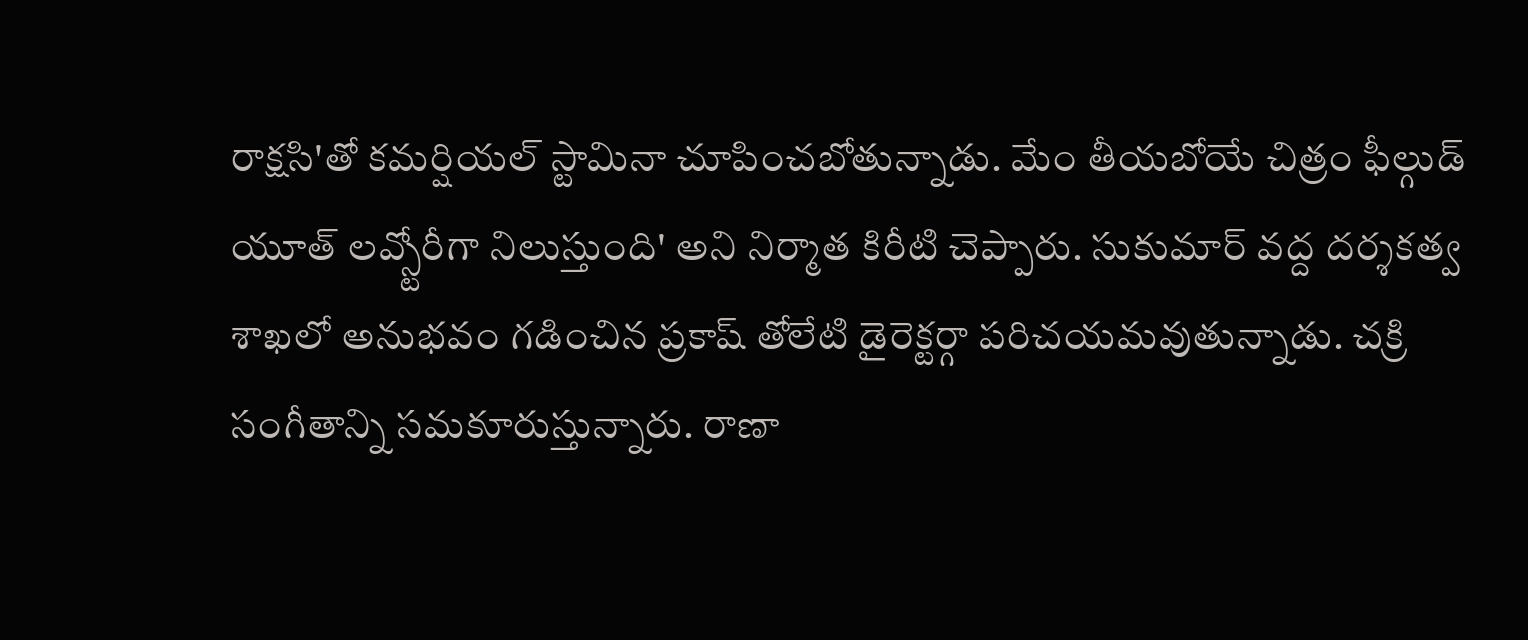రాక్షసి'తో కమర్షియల్ స్టామినా చూపించబోతున్నాడు. మేం తీయబోయే చిత్రం ఫీల్గుడ్ యూత్ లవ్స్టోరీగా నిలుస్తుంది' అని నిర్మాత కిరీటి చెప్పారు. సుకుమార్ వద్ద దర్శకత్వ శాఖలో అనుభవం గడించిన ప్రకాష్ తోలేటి డైరెక్టర్గా పరిచయమవుతున్నాడు. చక్రి సంగీతాన్ని సమకూరుస్తున్నారు. రాణా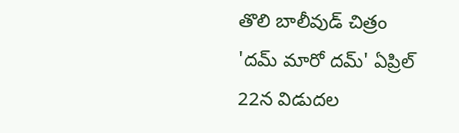తొలి బాలీవుడ్ చిత్రం 'దమ్ మారో దమ్' ఏప్రిల్ 22న విడుదల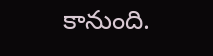కానుంది.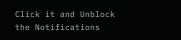Click it and Unblock the Notifications